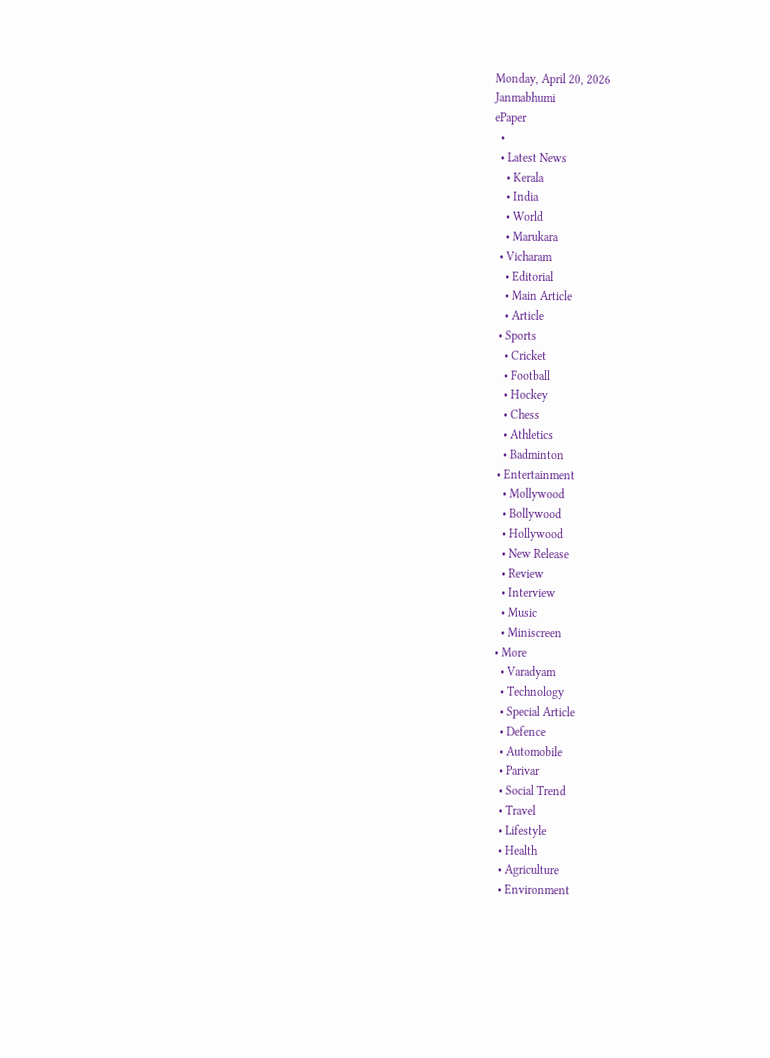Monday, April 20, 2026
Janmabhumi
ePaper
  •
  • Latest News
    • Kerala
    • India
    • World
    • Marukara
  • Vicharam
    • Editorial
    • Main Article
    • Article
  • Sports
    • Cricket
    • Football
    • Hockey
    • Chess
    • Athletics
    • Badminton
  • Entertainment
    • Mollywood
    • Bollywood
    • Hollywood
    • New Release
    • Review
    • Interview
    • Music
    • Miniscreen
  • More
    • Varadyam
    • Technology
    • Special Article
    • Defence
    • Automobile
    • Parivar
    • Social Trend
    • Travel
    • Lifestyle
    • Health
    • Agriculture
    • Environment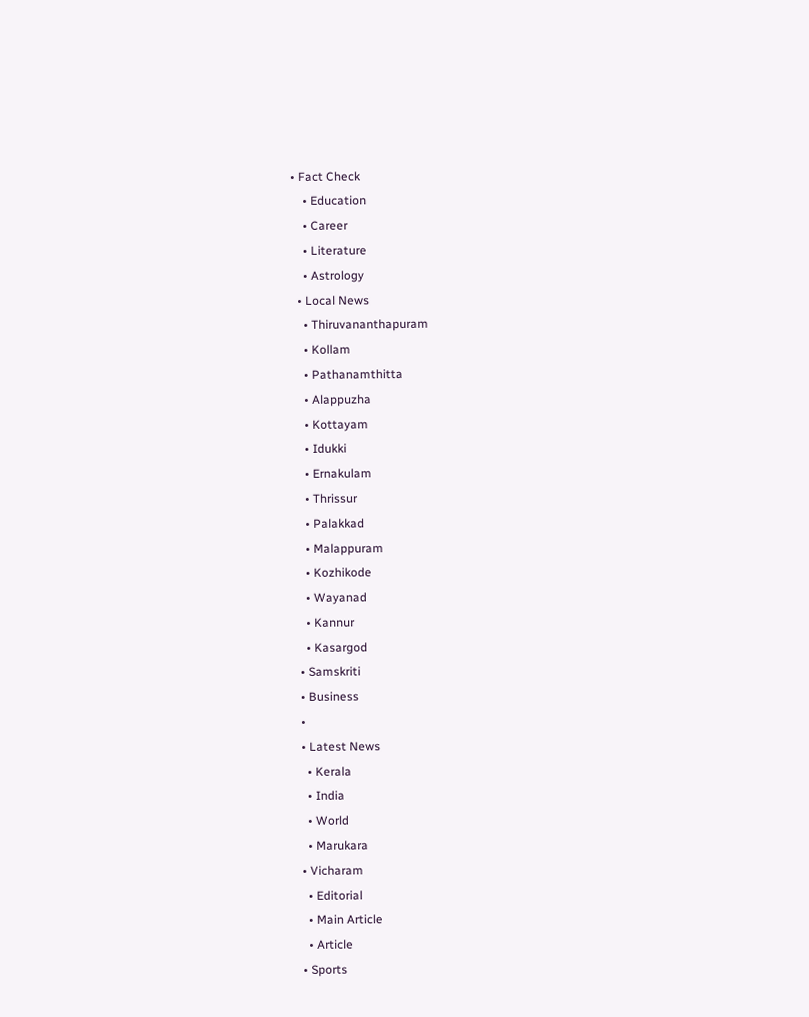• Fact Check
    • Education
    • Career
    • Literature
    • Astrology
  • Local News
    • Thiruvananthapuram
    • Kollam
    • Pathanamthitta
    • Alappuzha
    • Kottayam
    • Idukki
    • Ernakulam
    • Thrissur
    • Palakkad
    • Malappuram
    • Kozhikode
    • Wayanad
    • Kannur
    • Kasargod
  • Samskriti
  • Business
  •
  • Latest News
    • Kerala
    • India
    • World
    • Marukara
  • Vicharam
    • Editorial
    • Main Article
    • Article
  • Sports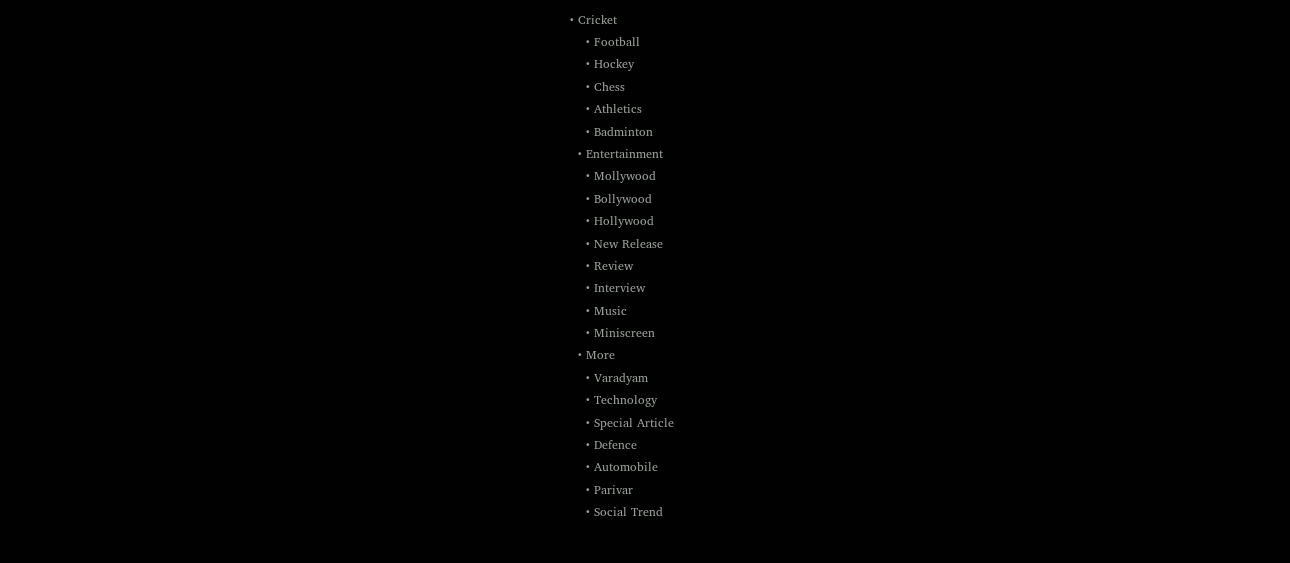• Cricket
    • Football
    • Hockey
    • Chess
    • Athletics
    • Badminton
  • Entertainment
    • Mollywood
    • Bollywood
    • Hollywood
    • New Release
    • Review
    • Interview
    • Music
    • Miniscreen
  • More
    • Varadyam
    • Technology
    • Special Article
    • Defence
    • Automobile
    • Parivar
    • Social Trend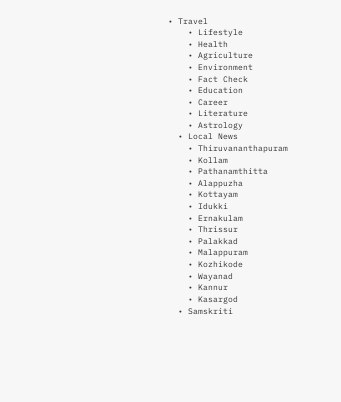• Travel
    • Lifestyle
    • Health
    • Agriculture
    • Environment
    • Fact Check
    • Education
    • Career
    • Literature
    • Astrology
  • Local News
    • Thiruvananthapuram
    • Kollam
    • Pathanamthitta
    • Alappuzha
    • Kottayam
    • Idukki
    • Ernakulam
    • Thrissur
    • Palakkad
    • Malappuram
    • Kozhikode
    • Wayanad
    • Kannur
    • Kasargod
  • Samskriti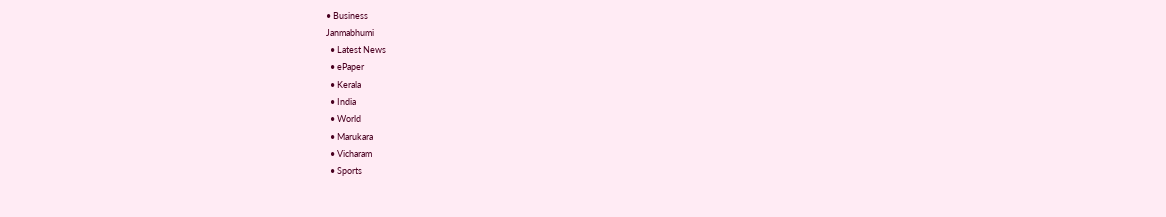• Business
Janmabhumi
  • Latest News
  • ePaper
  • Kerala
  • India
  • World
  • Marukara
  • Vicharam
  • Sports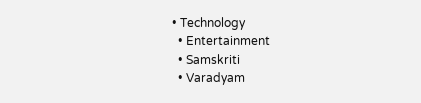• Technology
  • Entertainment
  • Samskriti
  • Varadyam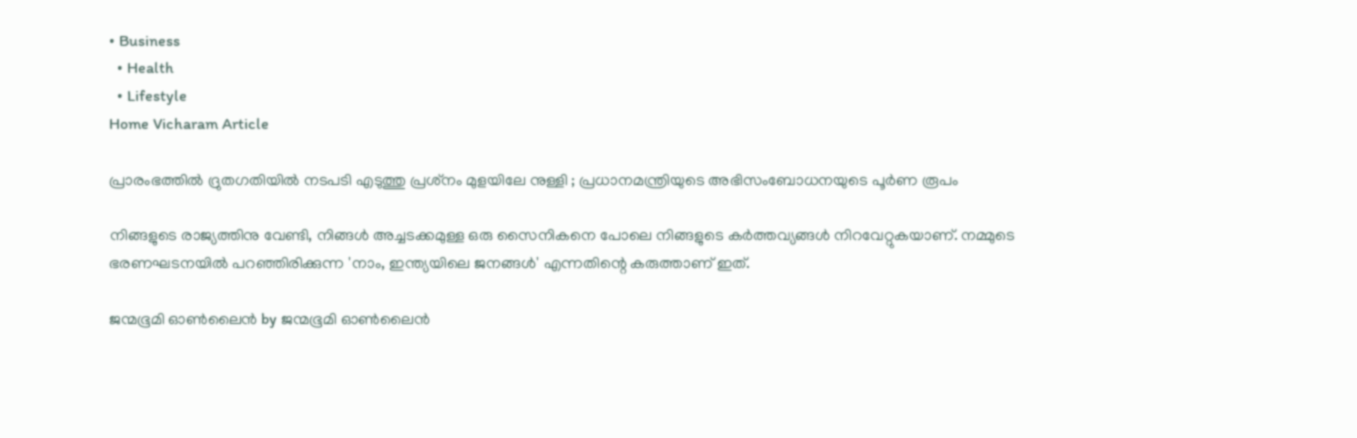• Business
  • Health
  • Lifestyle
Home Vicharam Article

പ്രാരംഭത്തില്‍ ദ്രുതഗതിയില്‍ നടപടി എടുത്തു പ്രശ്‌നം മുളയിലേ നുള്ളി ; പ്രധാനമന്ത്രിയുടെ അഭിസംബോധനയുടെ പൂര്‍ണ രൂപം

നിങ്ങളുടെ രാജ്യത്തിനു വേണ്ടി, നിങ്ങള്‍ അച്ചടക്കമുള്ള ഒരു സൈനികനെ പോലെ നിങ്ങളുടെ കര്‍ത്തവ്യങ്ങള്‍ നിറവേറ്റുകയാണ്. നമ്മുടെ ഭരണഘടനയില്‍ പറഞ്ഞിരിക്കുന്ന 'നാം, ഇന്ത്യയിലെ ജനങ്ങള്‍' എന്നതിന്റെ കരുത്താണ് ഇത്.

ജന്മഭൂമി ഓണ്‍ലൈന്‍ by ജന്മഭൂമി ഓണ്‍ലൈന്‍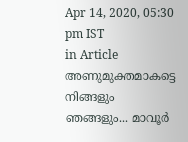Apr 14, 2020, 05:30 pm IST
in Article
അണുമുക്തമാകട്ടെ നിങ്ങളും ഞങ്ങളും... മാവൂർ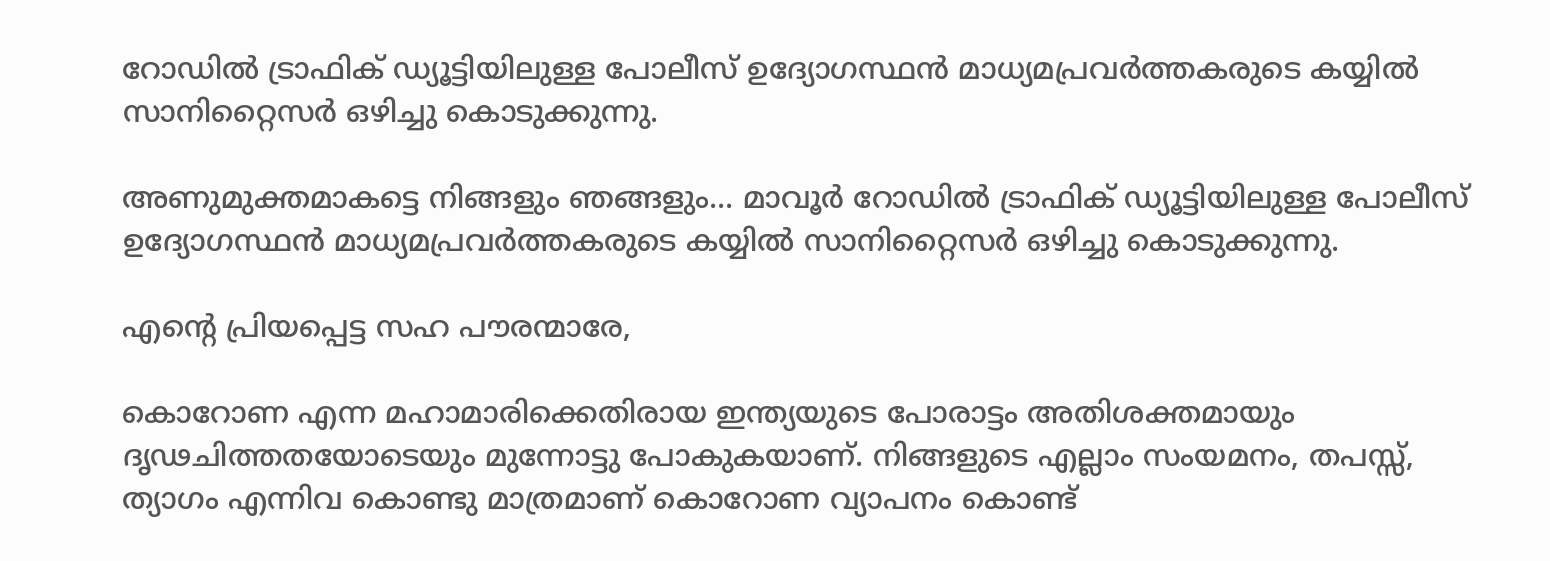റോഡിൽ ട്രാഫിക് ഡ്യൂട്ടിയിലുള്ള പോലീസ് ഉദ്യോഗസ്ഥൻ മാധ്യമപ്രവർത്തകരുടെ കയ്യിൽ സാനിറ്റൈസർ ഒഴിച്ചു കൊടുക്കുന്നു.

അണുമുക്തമാകട്ടെ നിങ്ങളും ഞങ്ങളും... മാവൂർ റോഡിൽ ട്രാഫിക് ഡ്യൂട്ടിയിലുള്ള പോലീസ് ഉദ്യോഗസ്ഥൻ മാധ്യമപ്രവർത്തകരുടെ കയ്യിൽ സാനിറ്റൈസർ ഒഴിച്ചു കൊടുക്കുന്നു.

എന്റെ പ്രിയപ്പെട്ട സഹ പൗരന്മാരേ,

കൊറോണ എന്ന മഹാമാരിക്കെതിരായ ഇന്ത്യയുടെ പോരാട്ടം അതിശക്തമായും ദൃഢചിത്തതയോടെയും മുന്നോട്ടു പോകുകയാണ്. നിങ്ങളുടെ എല്ലാം സംയമനം, തപസ്സ്, ത്യാഗം എന്നിവ കൊണ്ടു മാത്രമാണ് കൊറോണ വ്യാപനം കൊണ്ട്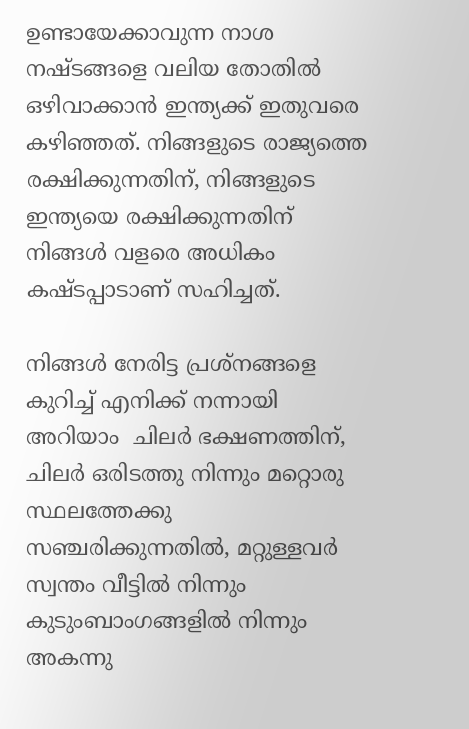ഉണ്ടായേക്കാവുന്ന നാശ നഷ്ടങ്ങളെ വലിയ തോതില്‍ ഒഴിവാക്കാന്‍ ഇന്ത്യക്ക് ഇതുവരെ കഴിഞ്ഞത്. നിങ്ങളുടെ രാജ്യത്തെ രക്ഷിക്കുന്നതിന്, നിങ്ങളുടെ ഇന്ത്യയെ രക്ഷിക്കുന്നതിന് നിങ്ങള്‍ വളരെ അധികം കഷ്ടപ്പാടാണ് സഹിച്ചത്.

നിങ്ങള്‍ നേരിട്ട പ്രശ്‌നങ്ങളെ കുറിച്ച് എനിക്ക് നന്നായി അറിയാം  ചിലര്‍ ഭക്ഷണത്തിന്, ചിലര്‍ ഒരിടത്തു നിന്നും മറ്റൊരു സ്ഥലത്തേക്കു സഞ്ചരിക്കുന്നതില്‍, മറ്റുള്ളവര്‍ സ്വന്തം വീട്ടില്‍ നിന്നും കുടുംബാംഗങ്ങളില്‍ നിന്നും അകന്നു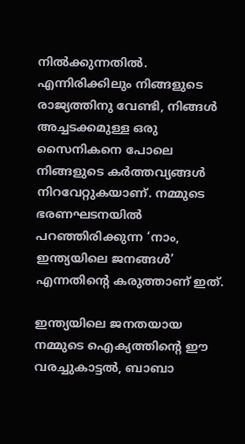നില്‍ക്കുന്നതില്‍. എന്നിരിക്കിലും നിങ്ങളുടെ രാജ്യത്തിനു വേണ്ടി, നിങ്ങള്‍ അച്ചടക്കമുള്ള ഒരു സൈനികനെ പോലെ നിങ്ങളുടെ കര്‍ത്തവ്യങ്ങള്‍ നിറവേറ്റുകയാണ്. നമ്മുടെ ഭരണഘടനയില്‍ പറഞ്ഞിരിക്കുന്ന ‘നാം, ഇന്ത്യയിലെ ജനങ്ങള്‍’ എന്നതിന്റെ കരുത്താണ് ഇത്.

ഇന്ത്യയിലെ ജനതയായ നമ്മുടെ ഐക്യത്തിന്റെ ഈ വരച്ചുകാട്ടല്‍, ബാബാ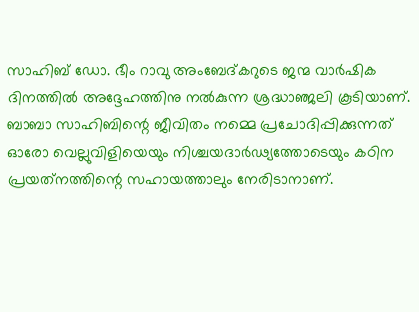സാഹിബ് ഡോ. ഭീം റാവു അംബേദ്കറുടെ ജന്മ വാര്‍ഷിക ദിനത്തില്‍ അദ്ദേഹത്തിനു നല്‍കുന്ന ശ്രദ്ധാഞ്ജലി കൂടിയാണ്. ബാബാ സാഹിബിന്റെ ജീവിതം നമ്മെ പ്രചോദിപ്പിക്കുന്നത് ഓരോ വെല്ലുവിളിയെയും നിശ്ചയദാര്‍ഢ്യത്തോടെയും കഠിന പ്രയത്‌നത്തിന്റെ സഹായത്താലും നേരിടാനാണ്.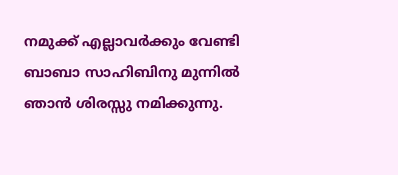നമുക്ക് എല്ലാവര്‍ക്കും വേണ്ടി ബാബാ സാഹിബിനു മുന്നില്‍ ഞാന്‍ ശിരസ്സു നമിക്കുന്നു.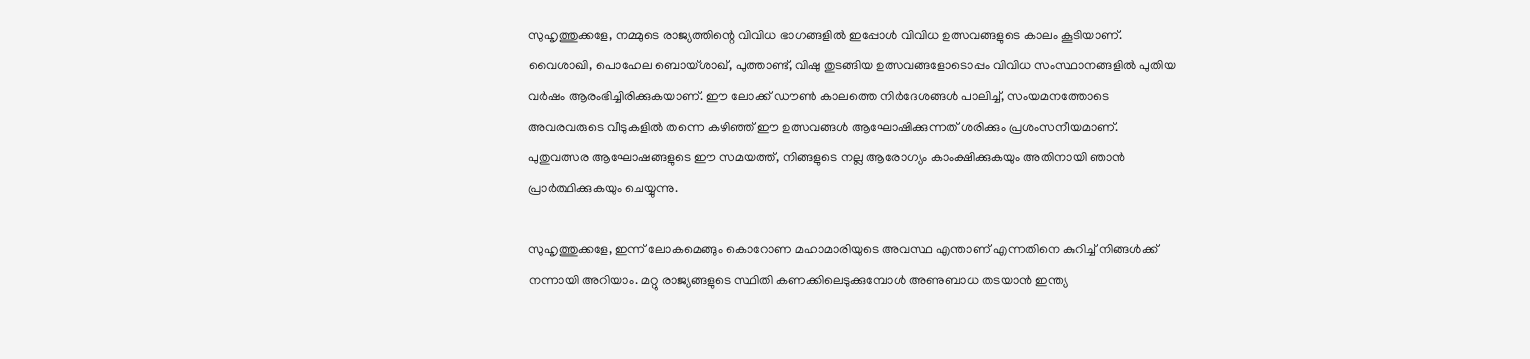സുഹൃത്തുക്കളേ, നമ്മുടെ രാജ്യത്തിന്റെ വിവിധ ഭാഗങ്ങളില്‍ ഇപ്പോള്‍ വിവിധ ഉത്സവങ്ങളുടെ കാലം കൂടിയാണ്. വൈശാഖി, പൊഹേല ബൊയ്ശാഖ്, പുത്താണ്ട്, വിഷു തുടങ്ങിയ ഉത്സവങ്ങളോടൊപ്പം വിവിധ സംസ്ഥാനങ്ങളില്‍ പുതിയ വര്‍ഷം ആരംഭിച്ചിരിക്കുകയാണ്. ഈ ലോക്ക് ഡൗണ്‍ കാലത്തെ നിര്‍ദേശങ്ങള്‍ പാലിച്ച്, സംയമനത്തോടെ അവരവരുടെ വീടുകളില്‍ തന്നെ കഴിഞ്ഞ് ഈ ഉത്സവങ്ങള്‍ ആഘോഷിക്കുന്നത് ശരിക്കും പ്രശംസനീയമാണ്. പുതുവത്സര ആഘോഷങ്ങളുടെ ഈ സമയത്ത്, നിങ്ങളുടെ നല്ല ആരോഗ്യം കാംക്ഷിക്കുകയും അതിനായി ഞാന്‍ പ്രാര്‍ത്ഥിക്കുകയും ചെയ്യുന്നു.

സുഹൃത്തുക്കളേ, ഇന്ന് ലോകമെങ്ങും കൊറോണ മഹാമാരിയുടെ അവസ്ഥ എന്താണ് എന്നതിനെ കുറിച്ച് നിങ്ങള്‍ക്ക് നന്നായി അറിയാം. മറ്റു രാജ്യങ്ങളുടെ സ്ഥിതി കണക്കിലെടുക്കുമ്പോള്‍ അണുബാധ തടയാന്‍ ഇന്ത്യ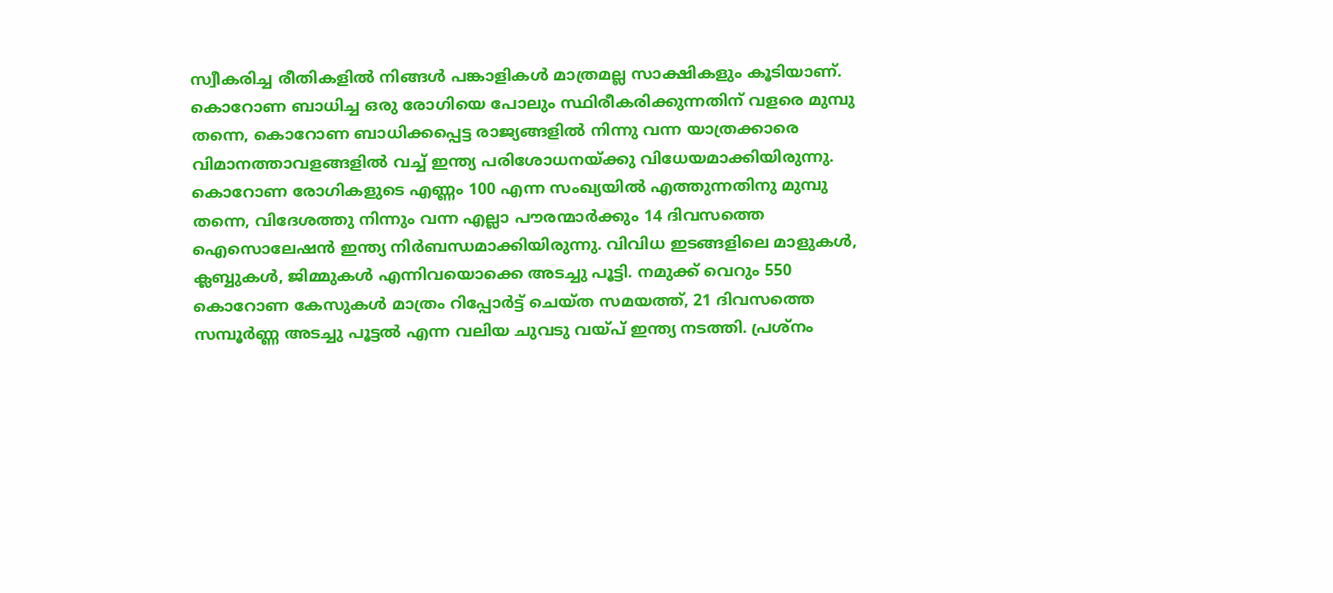സ്വീകരിച്ച രീതികളില്‍ നിങ്ങള്‍ പങ്കാളികള്‍ മാത്രമല്ല സാക്ഷികളും കൂടിയാണ്. കൊറോണ ബാധിച്ച ഒരു രോഗിയെ പോലും സ്ഥിരീകരിക്കുന്നതിന് വളരെ മുമ്പു തന്നെ, കൊറോണ ബാധിക്കപ്പെട്ട രാജ്യങ്ങളില്‍ നിന്നു വന്ന യാത്രക്കാരെ വിമാനത്താവളങ്ങളില്‍ വച്ച് ഇന്ത്യ പരിശോധനയ്‌ക്കു വിധേയമാക്കിയിരുന്നു. കൊറോണ രോഗികളുടെ എണ്ണം 100 എന്ന സംഖ്യയില്‍ എത്തുന്നതിനു മുമ്പു തന്നെ, വിദേശത്തു നിന്നും വന്ന എല്ലാ പൗരന്മാര്‍ക്കും 14 ദിവസത്തെ ഐസൊലേഷന്‍ ഇന്ത്യ നിര്‍ബന്ധമാക്കിയിരുന്നു. വിവിധ ഇടങ്ങളിലെ മാളുകള്‍, ക്ലബ്ബുകള്‍, ജിമ്മുകള്‍ എന്നിവയൊക്കെ അടച്ചു പൂട്ടി. നമുക്ക് വെറും 550 കൊറോണ കേസുകള്‍ മാത്രം റിപ്പോര്‍ട്ട് ചെയ്ത സമയത്ത്, 21 ദിവസത്തെ സമ്പൂര്‍ണ്ണ അടച്ചു പൂട്ടല്‍ എന്ന വലിയ ചുവടു വയ്‌പ് ഇന്ത്യ നടത്തി. പ്രശ്‌നം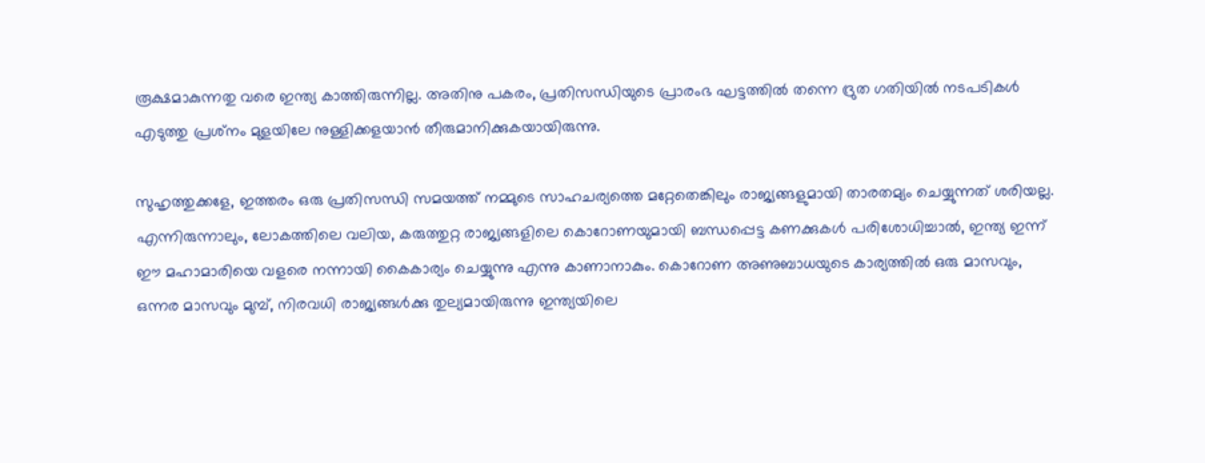രൂക്ഷമാകുന്നതു വരെ ഇന്ത്യ കാത്തിരുന്നില്ല. അതിനു പകരം, പ്രതിസന്ധിയുടെ പ്രാരംഭ ഘട്ടത്തില്‍ തന്നെ ദ്രുത ഗതിയില്‍ നടപടികള്‍ എടുത്തു പ്രശ്‌നം മുളയിലേ നുള്ളിക്കളയാന്‍ തീരുമാനിക്കുകയായിരുന്നു.

സുഹൃത്തുക്കളേ, ഇത്തരം ഒരു പ്രതിസന്ധി സമയത്ത് നമ്മുടെ സാഹചര്യത്തെ മറ്റേതെങ്കിലും രാജ്യങ്ങളുമായി താരതമ്യം ചെയ്യുന്നത് ശരിയല്ല. എന്നിരുന്നാലും, ലോകത്തിലെ വലിയ, കരുത്തുറ്റ രാജ്യങ്ങളിലെ കൊറോണയുമായി ബന്ധപ്പെട്ട കണക്കുകള്‍ പരിശോധിച്ചാല്‍, ഇന്ത്യ ഇന്ന് ഈ മഹാമാരിയെ വളരെ നന്നായി കൈകാര്യം ചെയ്യുന്നു എന്നു കാണാനാകും. കൊറോണ അണുബാധയുടെ കാര്യത്തില്‍ ഒരു മാസവും, ഒന്നര മാസവും മുമ്പ്, നിരവധി രാജ്യങ്ങള്‍ക്കു തുല്യമായിരുന്നു ഇന്ത്യയിലെ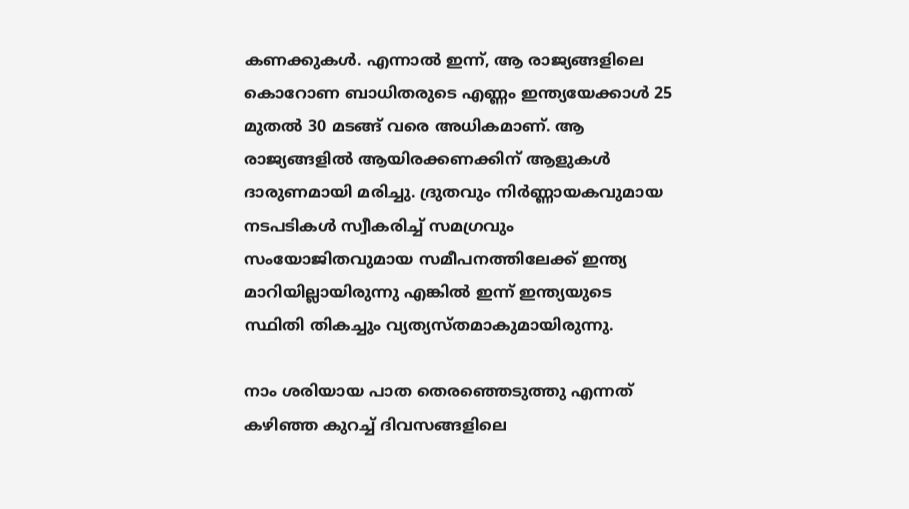കണക്കുകള്‍. എന്നാല്‍ ഇന്ന്, ആ രാജ്യങ്ങളിലെ കൊറോണ ബാധിതരുടെ എണ്ണം ഇന്ത്യയേക്കാള്‍ 25 മുതല്‍ 30 മടങ്ങ് വരെ അധികമാണ്. ആ രാജ്യങ്ങളില്‍ ആയിരക്കണക്കിന് ആളുകള്‍ ദാരുണമായി മരിച്ചു. ദ്രുതവും നിര്‍ണ്ണായകവുമായ നടപടികള്‍ സ്വീകരിച്ച് സമഗ്രവും സംയോജിതവുമായ സമീപനത്തിലേക്ക് ഇന്ത്യ മാറിയില്ലായിരുന്നു എങ്കില്‍ ഇന്ന് ഇന്ത്യയുടെ സ്ഥിതി തികച്ചും വ്യത്യസ്തമാകുമായിരുന്നു.

നാം ശരിയായ പാത തെരഞ്ഞെടുത്തു എന്നത് കഴിഞ്ഞ കുറച്ച് ദിവസങ്ങളിലെ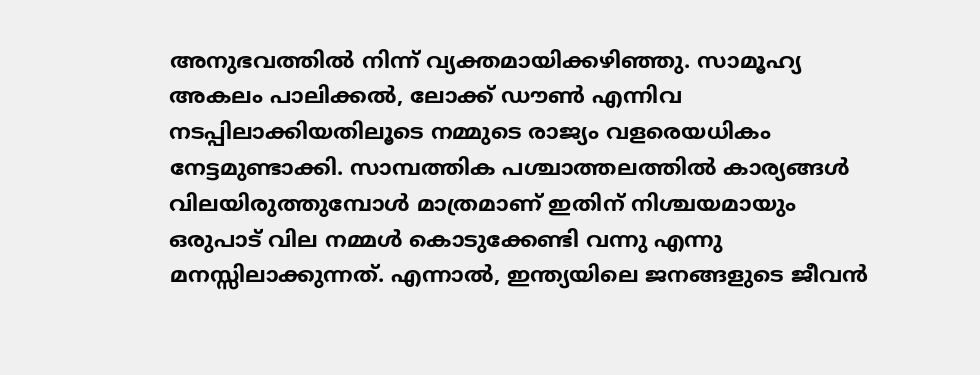അനുഭവത്തില്‍ നിന്ന് വ്യക്തമായിക്കഴിഞ്ഞു. സാമൂഹ്യ അകലം പാലിക്കല്‍, ലോക്ക് ഡൗണ്‍ എന്നിവ നടപ്പിലാക്കിയതിലൂടെ നമ്മുടെ രാജ്യം വളരെയധികം നേട്ടമുണ്ടാക്കി. സാമ്പത്തിക പശ്ചാത്തലത്തില്‍ കാര്യങ്ങള്‍ വിലയിരുത്തുമ്പോള്‍ മാത്രമാണ് ഇതിന് നിശ്ചയമായും ഒരുപാട് വില നമ്മള്‍ കൊടുക്കേണ്ടി വന്നു എന്നു മനസ്സിലാക്കുന്നത്. എന്നാല്‍, ഇന്ത്യയിലെ ജനങ്ങളുടെ ജീവന്‍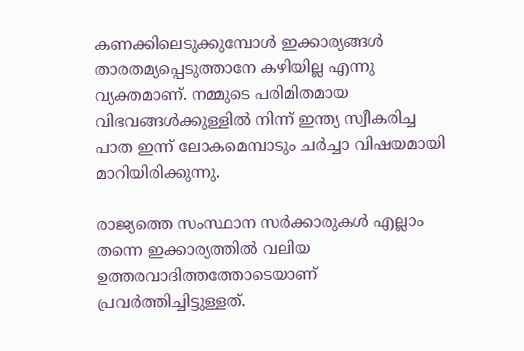കണക്കിലെടുക്കുമ്പോള്‍ ഇക്കാര്യങ്ങള്‍ താരതമ്യപ്പെടുത്താനേ കഴിയില്ല എന്നു വ്യക്തമാണ്. നമ്മുടെ പരിമിതമായ വിഭവങ്ങള്‍ക്കുള്ളില്‍ നിന്ന് ഇന്ത്യ സ്വീകരിച്ച പാത ഇന്ന് ലോകമെമ്പാടും ചര്‍ച്ചാ വിഷയമായി മാറിയിരിക്കുന്നു.

രാജ്യത്തെ സംസ്ഥാന സര്‍ക്കാരുകള്‍ എല്ലാം തന്നെ ഇക്കാര്യത്തില്‍ വലിയ ഉത്തരവാദിത്തത്തോടെയാണ് പ്രവര്‍ത്തിച്ചിട്ടുള്ളത്.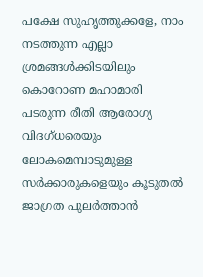പക്ഷേ സുഹൃത്തുക്കളേ, നാം നടത്തുന്ന എല്ലാ ശ്രമങ്ങള്‍ക്കിടയിലും കൊറോണ മഹാമാരി പടരുന്ന രീതി ആരോഗ്യ വിദഗ്ധരെയും ലോകമെമ്പാടുമുള്ള സര്‍ക്കാരുകളെയും കൂടുതല്‍ ജാഗ്രത പുലര്‍ത്താന്‍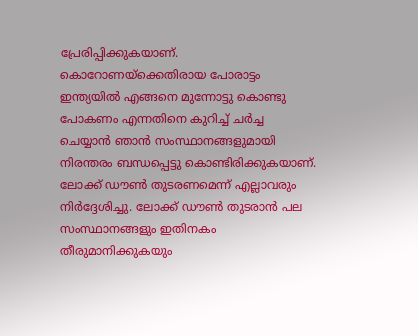പ്രേരിപ്പിക്കുകയാണ്. കൊറോണയ്‌ക്കെതിരായ പോരാട്ടം ഇന്ത്യയില്‍ എങ്ങനെ മുന്നോട്ടു കൊണ്ടു പോകണം എന്നതിനെ കുറിച്ച് ചര്‍ച്ച ചെയ്യാന്‍ ഞാന്‍ സംസ്ഥാനങ്ങളുമായി നിരന്തരം ബന്ധപ്പെട്ടു കൊണ്ടിരിക്കുകയാണ്. ലോക്ക് ഡൗണ്‍ തുടരണമെന്ന് എല്ലാവരും നിര്‍ദ്ദേശിച്ചു. ലോക്ക് ഡൗണ്‍ തുടരാന്‍ പല സംസ്ഥാനങ്ങളും ഇതിനകം തീരുമാനിക്കുകയും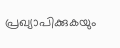പ്രഖ്യാപിക്കുകയും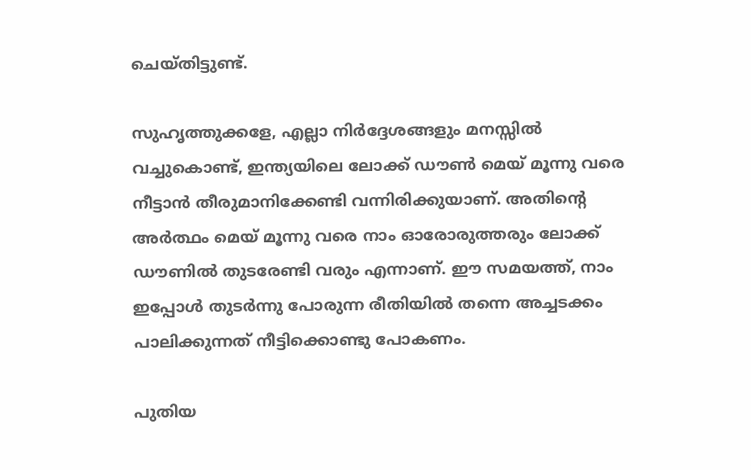ചെയ്തിട്ടുണ്ട്.

സുഹൃത്തുക്കളേ, എല്ലാ നിര്‍ദ്ദേശങ്ങളും മനസ്സില്‍ വച്ചുകൊണ്ട്, ഇന്ത്യയിലെ ലോക്ക് ഡൗണ്‍ മെയ് മൂന്നു വരെ നീട്ടാന്‍ തീരുമാനിക്കേണ്ടി വന്നിരിക്കുയാണ്. അതിന്റെ അര്‍ത്ഥം മെയ് മൂന്നു വരെ നാം ഓരോരുത്തരും ലോക്ക് ഡൗണില്‍ തുടരേണ്ടി വരും എന്നാണ്. ഈ സമയത്ത്, നാം ഇപ്പോള്‍ തുടര്‍ന്നു പോരുന്ന രീതിയില്‍ തന്നെ അച്ചടക്കം പാലിക്കുന്നത് നീട്ടിക്കൊണ്ടു പോകണം.

പുതിയ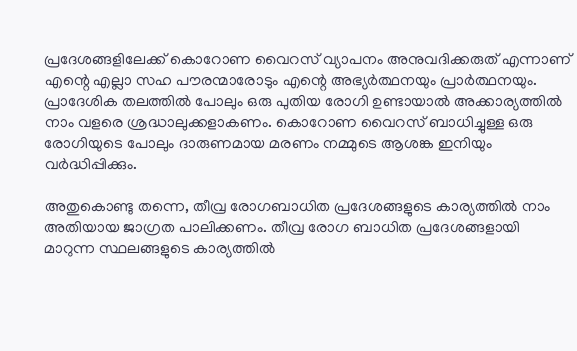പ്രദേശങ്ങളിലേക്ക് കൊറോണ വൈറസ് വ്യാപനം അനുവദിക്കരുത് എന്നാണ് എന്റെ എല്ലാ സഹ പൗരന്മാരോടും എന്റെ അഭ്യര്‍ത്ഥനയും പ്രാര്‍ത്ഥനയും. പ്രാദേശിക തലത്തില്‍ പോലും ഒരു പുതിയ രോഗി ഉണ്ടായാല്‍ അക്കാര്യത്തില്‍ നാം വളരെ ശ്രദ്ധാലുക്കളാകണം. കൊറോണ വൈറസ് ബാധിച്ചുള്ള ഒരു രോഗിയുടെ പോലും ദാരുണമായ മരണം നമ്മുടെ ആശങ്ക ഇനിയും വര്‍ദ്ധിപ്പിക്കും.

അതുകൊണ്ടു തന്നെ, തീവ്ര രോഗബാധിത പ്രദേശങ്ങളുടെ കാര്യത്തില്‍ നാം അതിയായ ജാഗ്രത പാലിക്കണം. തീവ്ര രോഗ ബാധിത പ്രദേശങ്ങളായി മാറുന്ന സ്ഥലങ്ങളുടെ കാര്യത്തില്‍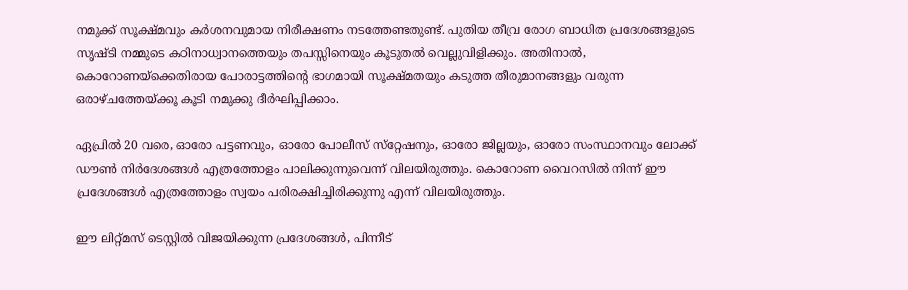നമുക്ക് സൂക്ഷ്മവും കര്‍ശനവുമായ നിരീക്ഷണം നടത്തേണ്ടതുണ്ട്. പുതിയ തീവ്ര രോഗ ബാധിത പ്രദേശങ്ങളുടെ സൃഷ്ടി നമ്മുടെ കഠിനാധ്വാനത്തെയും തപസ്സിനെയും കൂടുതല്‍ വെല്ലുവിളിക്കും. അതിനാല്‍, കൊറോണയ്‌ക്കെതിരായ പോരാട്ടത്തിന്റെ ഭാഗമായി സൂക്ഷ്മതയും കടുത്ത തീരുമാനങ്ങളും വരുന്ന ഒരാഴ്ചത്തേയ്‌ക്കൂ കൂടി നമുക്കു ദീര്‍ഘിപ്പിക്കാം.

ഏപ്രില്‍ 20 വരെ, ഓരോ പട്ടണവും, ഓരോ പോലീസ് സ്‌റ്റേഷനും, ഓരോ ജില്ലയും, ഓരോ സംസ്ഥാനവും ലോക്ക് ഡൗണ്‍ നിര്‍ദേശങ്ങള്‍ എത്രത്തോളം പാലിക്കുന്നുവെന്ന് വിലയിരുത്തും. കൊറോണ വൈറസില്‍ നിന്ന് ഈ പ്രദേശങ്ങള്‍ എത്രത്തോളം സ്വയം പരിരക്ഷിച്ചിരിക്കുന്നു എന്ന് വിലയിരുത്തും.

ഈ ലിറ്റ്മസ് ടെസ്റ്റില്‍ വിജയിക്കുന്ന പ്രദേശങ്ങള്‍, പിന്നീട്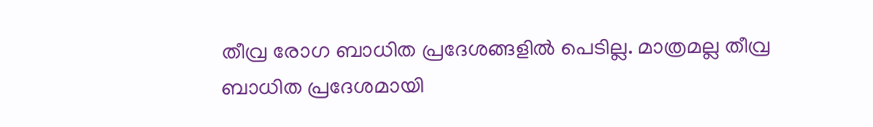തീവ്ര രോഗ ബാധിത പ്രദേശങ്ങളില്‍ പെടില്ല. മാത്രമല്ല തീവ്ര ബാധിത പ്രദേശമായി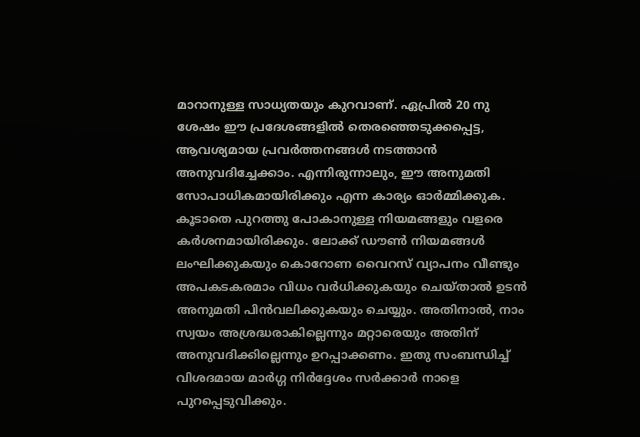മാറാനുള്ള സാധ്യതയും കുറവാണ്. ഏപ്രില്‍ 20 നു ശേഷം ഈ പ്രദേശങ്ങളില്‍ തെരഞ്ഞെടുക്കപ്പെട്ട, ആവശ്യമായ പ്രവര്‍ത്തനങ്ങള്‍ നടത്താന്‍ അനുവദിച്ചേക്കാം. എന്നിരുന്നാലും, ഈ അനുമതി സോപാധികമായിരിക്കും എന്ന കാര്യം ഓര്‍മ്മിക്കുക. കൂടാതെ പുറത്തു പോകാനുള്ള നിയമങ്ങളും വളരെ കര്‍ശനമായിരിക്കും. ലോക്ക് ഡൗണ്‍ നിയമങ്ങള്‍ ലംഘിക്കുകയും കൊറോണ വൈറസ് വ്യാപനം വീണ്ടും അപകടകരമാം വിധം വര്‍ധിക്കുകയും ചെയ്താല്‍ ഉടന്‍ അനുമതി പിന്‍വലിക്കുകയും ചെയ്യും. അതിനാല്‍, നാം സ്വയം അശ്രദ്ധരാകില്ലെന്നും മറ്റാരെയും അതിന് അനുവദിക്കില്ലെന്നും ഉറപ്പാക്കണം. ഇതു സംബന്ധിച്ച് വിശദമായ മാര്‍ഗ്ഗ നിര്‍ദ്ദേശം സര്‍ക്കാര്‍ നാളെ പുറപ്പെടുവിക്കും.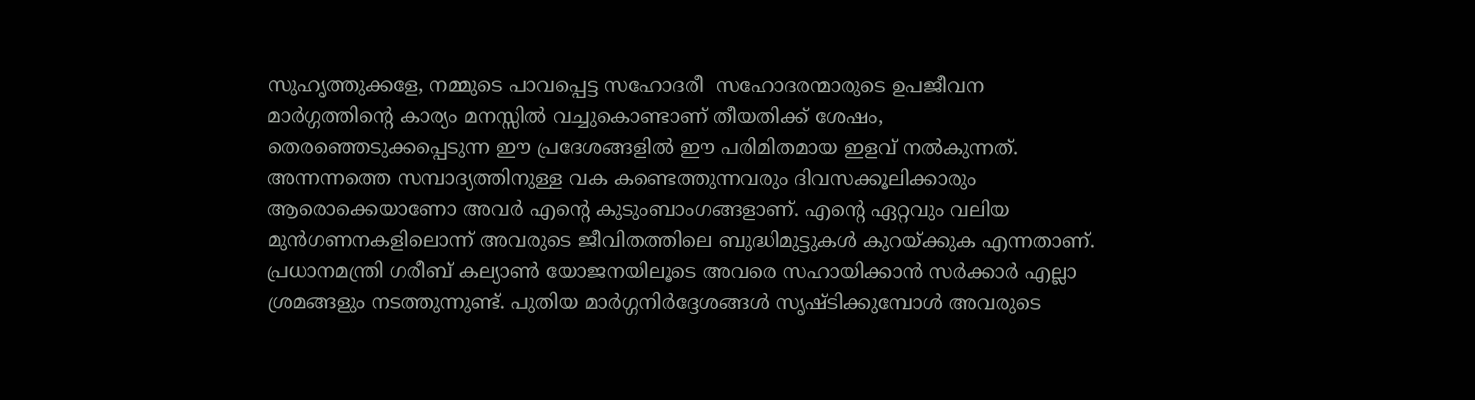സുഹൃത്തുക്കളേ, നമ്മുടെ പാവപ്പെട്ട സഹോദരീ  സഹോദരന്മാരുടെ ഉപജീവന മാര്‍ഗ്ഗത്തിന്റെ കാര്യം മനസ്സില്‍ വച്ചുകൊണ്ടാണ് തീയതിക്ക് ശേഷം, തെരഞ്ഞെടുക്കപ്പെടുന്ന ഈ പ്രദേശങ്ങളില്‍ ഈ പരിമിതമായ ഇളവ് നല്‍കുന്നത്. അന്നന്നത്തെ സമ്പാദ്യത്തിനുള്ള വക കണ്ടെത്തുന്നവരും ദിവസക്കൂലിക്കാരും ആരൊക്കെയാണോ അവര്‍ എന്റെ കുടുംബാംഗങ്ങളാണ്. എന്റെ ഏറ്റവും വലിയ മുന്‍ഗണനകളിലൊന്ന് അവരുടെ ജീവിതത്തിലെ ബുദ്ധിമുട്ടുകള്‍ കുറയ്‌ക്കുക എന്നതാണ്. പ്രധാനമന്ത്രി ഗരീബ് കല്യാണ്‍ യോജനയിലൂടെ അവരെ സഹായിക്കാന്‍ സര്‍ക്കാര്‍ എല്ലാ ശ്രമങ്ങളും നടത്തുന്നുണ്ട്. പുതിയ മാര്‍ഗ്ഗനിര്‍ദ്ദേശങ്ങള്‍ സൃഷ്ടിക്കുമ്പോള്‍ അവരുടെ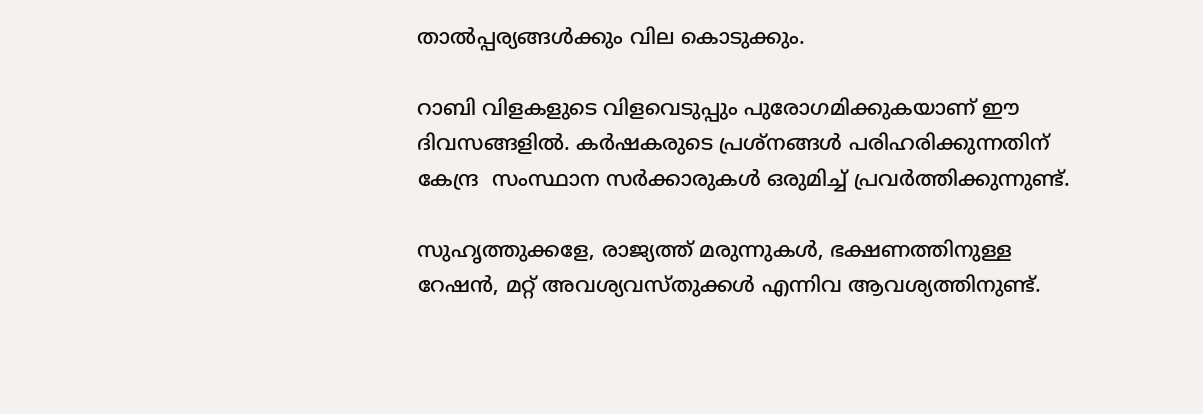താല്‍പ്പര്യങ്ങള്‍ക്കും വില കൊടുക്കും.

റാബി വിളകളുടെ വിളവെടുപ്പും പുരോഗമിക്കുകയാണ് ഈ ദിവസങ്ങളില്‍. കര്‍ഷകരുടെ പ്രശ്‌നങ്ങള്‍ പരിഹരിക്കുന്നതിന് കേന്ദ്ര  സംസ്ഥാന സര്‍ക്കാരുകള്‍ ഒരുമിച്ച് പ്രവര്‍ത്തിക്കുന്നുണ്ട്.

സുഹൃത്തുക്കളേ, രാജ്യത്ത് മരുന്നുകള്‍, ഭക്ഷണത്തിനുള്ള റേഷന്‍, മറ്റ് അവശ്യവസ്തുക്കള്‍ എന്നിവ ആവശ്യത്തിനുണ്ട്.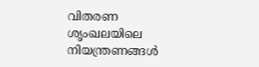വിതരണ ശൃംഖലയിലെ നിയന്ത്രണങ്ങള്‍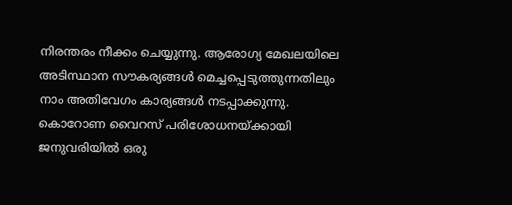നിരന്തരം നീക്കം ചെയ്യുന്നു. ആരോഗ്യ മേഖലയിലെ അടിസ്ഥാന സൗകര്യങ്ങള്‍ മെച്ചപ്പെടുത്തുന്നതിലും നാം അതിവേഗം കാര്യങ്ങള്‍ നടപ്പാക്കുന്നു. കൊറോണ വൈറസ് പരിശോധനയ്‌ക്കായി ജനുവരിയില്‍ ഒരു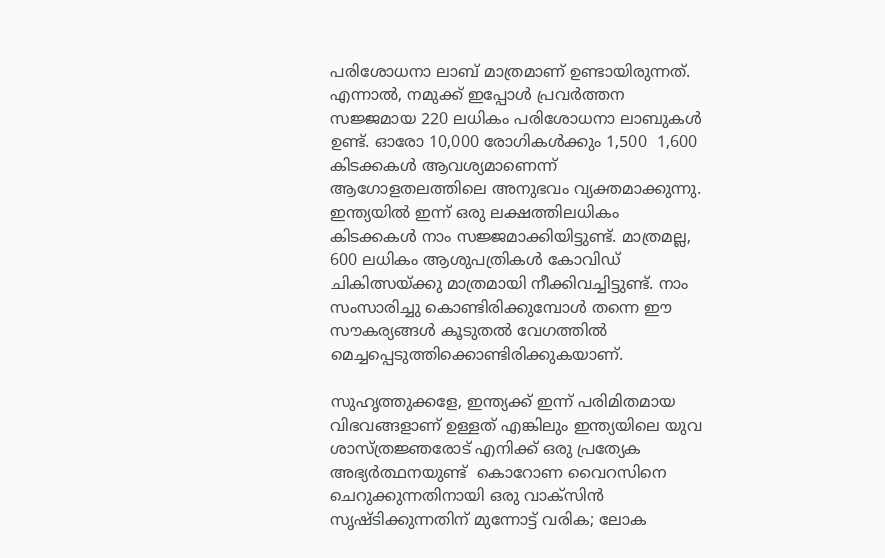പരിശോധനാ ലാബ് മാത്രമാണ് ഉണ്ടായിരുന്നത്. എന്നാല്‍, നമുക്ക് ഇപ്പോള്‍ പ്രവര്‍ത്തന സജ്ജമായ 220 ലധികം പരിശോധനാ ലാബുകള്‍ ഉണ്ട്. ഓരോ 10,000 രോഗികള്‍ക്കും 1,500  1,600 കിടക്കകള്‍ ആവശ്യമാണെന്ന് ആഗോളതലത്തിലെ അനുഭവം വ്യക്തമാക്കുന്നു. ഇന്ത്യയില്‍ ഇന്ന് ഒരു ലക്ഷത്തിലധികം കിടക്കകള്‍ നാം സജ്ജമാക്കിയിട്ടുണ്ട്. മാത്രമല്ല, 600 ലധികം ആശുപത്രികള്‍ കോവിഡ് ചികിത്സയ്‌ക്കു മാത്രമായി നീക്കിവച്ചിട്ടുണ്ട്. നാം സംസാരിച്ചു കൊണ്ടിരിക്കുമ്പോള്‍ തന്നെ ഈ സൗകര്യങ്ങള്‍ കൂടുതല്‍ വേഗത്തില്‍ മെച്ചപ്പെടുത്തിക്കൊണ്ടിരിക്കുകയാണ്.

സുഹൃത്തുക്കളേ, ഇന്ത്യക്ക് ഇന്ന് പരിമിതമായ വിഭവങ്ങളാണ് ഉള്ളത് എങ്കിലും ഇന്ത്യയിലെ യുവ ശാസ്ത്രജ്ഞരോട് എനിക്ക് ഒരു പ്രത്യേക അഭ്യര്‍ത്ഥനയുണ്ട്  കൊറോണ വൈറസിനെ ചെറുക്കുന്നതിനായി ഒരു വാക്‌സിന്‍ സൃഷ്ടിക്കുന്നതിന് മുന്നോട്ട് വരിക; ലോക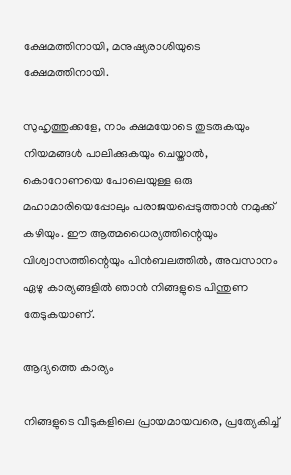ക്ഷേമത്തിനായി, മനുഷ്യരാശിയുടെ ക്ഷേമത്തിനായി.

സുഹൃത്തുക്കളേ, നാം ക്ഷമയോടെ തുടരുകയും നിയമങ്ങള്‍ പാലിക്കുകയും ചെയ്താല്‍, കൊറോണയെ പോലെയുള്ള ഒരു മഹാമാരിയെപ്പോലും പരാജയപ്പെടുത്താന്‍ നമുക്ക് കഴിയും. ഈ ആത്മധൈര്യത്തിന്റെയും വിശ്വാസത്തിന്റെയും പിന്‍ബലത്തില്‍, അവസാനം ഏഴു കാര്യങ്ങളില്‍ ഞാന്‍ നിങ്ങളുടെ പിന്തുണ തേടുകയാണ്.

ആദ്യത്തെ കാര്യം

നിങ്ങളുടെ വീടുകളിലെ പ്രായമായവരെ, പ്രത്യേകിച്ച്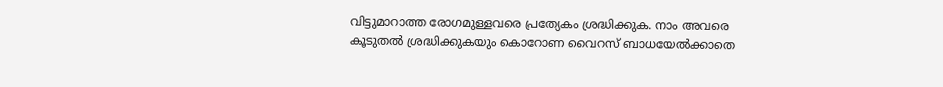വിട്ടുമാറാത്ത രോഗമുള്ളവരെ പ്രത്യേകം ശ്രദ്ധിക്കുക. നാം അവരെ കൂടുതല്‍ ശ്രദ്ധിക്കുകയും കൊറോണ വൈറസ് ബാധയേല്‍ക്കാതെ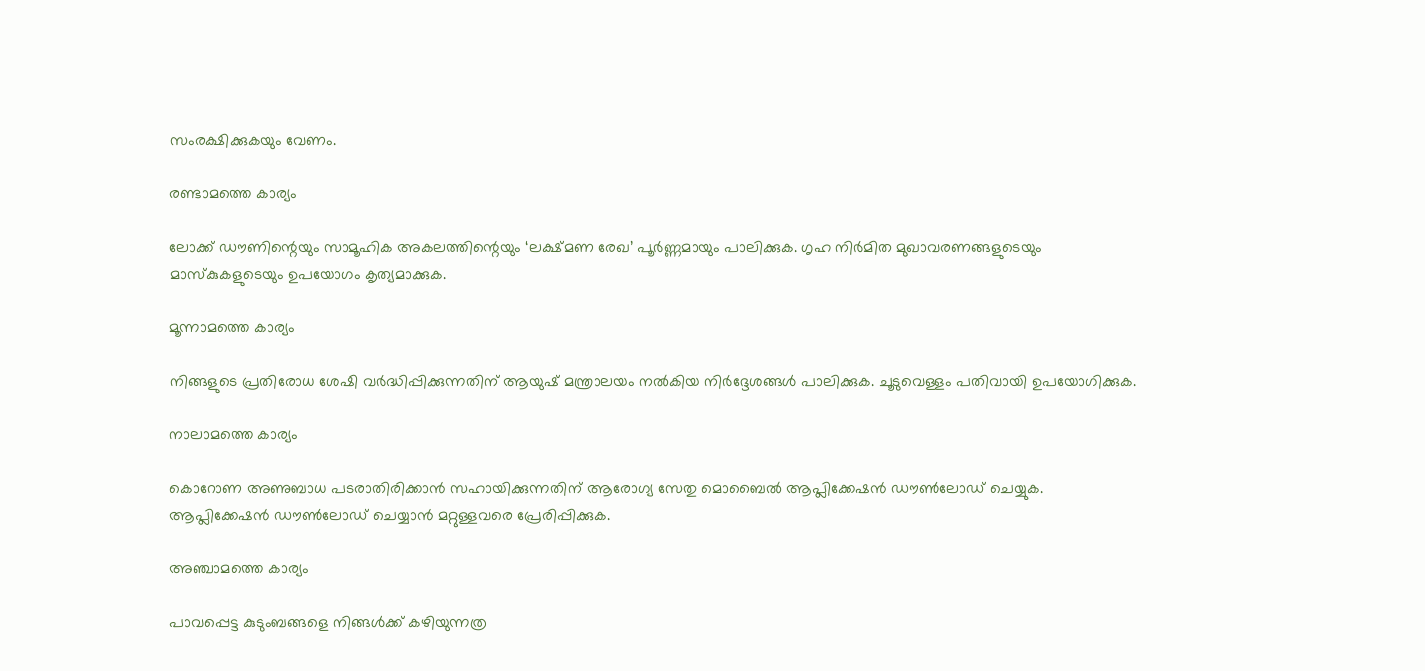സംരക്ഷിക്കുകയും വേണം.

രണ്ടാമത്തെ കാര്യം

ലോക്ക് ഡൗണിന്റെയും സാമൂഹിക അകലത്തിന്റെയും ‘ലക്ഷ്മണ രേഖ’ പൂര്‍ണ്ണമായും പാലിക്കുക. ഗൃഹ നിര്‍മിത മുഖാവരണങ്ങളുടെയും മാസ്‌കുകളുടെയും ഉപയോഗം കൃത്യമാക്കുക.

മൂന്നാമത്തെ കാര്യം

നിങ്ങളുടെ പ്രതിരോധ ശേഷി വര്‍ദ്ധിപ്പിക്കുന്നതിന് ആയുഷ് മന്ത്രാലയം നല്‍കിയ നിര്‍ദ്ദേശങ്ങള്‍ പാലിക്കുക. ചൂടുവെള്ളം പതിവായി ഉപയോഗിക്കുക.

നാലാമത്തെ കാര്യം

കൊറോണ അണുബാധ പടരാതിരിക്കാന്‍ സഹായിക്കുന്നതിന് ആരോഗ്യ സേതു മൊബൈല്‍ ആപ്ലിക്കേഷന്‍ ഡൗണ്‍ലോഡ് ചെയ്യുക. ആപ്ലിക്കേഷന്‍ ഡൗണ്‍ലോഡ് ചെയ്യാന്‍ മറ്റുള്ളവരെ പ്രേരിപ്പിക്കുക.

അഞ്ചാമത്തെ കാര്യം

പാവപ്പെട്ട കുടുംബങ്ങളെ നിങ്ങള്‍ക്ക് കഴിയുന്നത്ര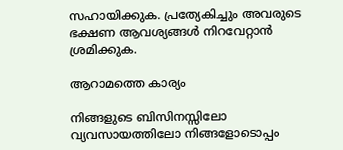സഹായിക്കുക. പ്രത്യേകിച്ചും അവരുടെ ഭക്ഷണ ആവശ്യങ്ങള്‍ നിറവേറ്റാന്‍ ശ്രമിക്കുക.

ആറാമത്തെ കാര്യം

നിങ്ങളുടെ ബിസിനസ്സിലോ വ്യവസായത്തിലോ നിങ്ങളോടൊപ്പം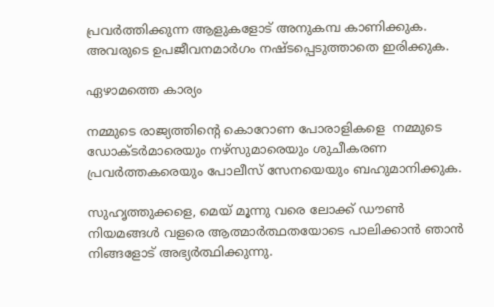പ്രവര്‍ത്തിക്കുന്ന ആളുകളോട് അനുകമ്പ കാണിക്കുക. അവരുടെ ഉപജീവനമാര്‍ഗം നഷ്ടപ്പെടുത്താതെ ഇരിക്കുക.

ഏഴാമത്തെ കാര്യം

നമ്മുടെ രാജ്യത്തിന്റെ കൊറോണ പോരാളികളെ  നമ്മുടെ ഡോക്ടര്‍മാരെയും നഴ്‌സുമാരെയും ശുചീകരണ പ്രവര്‍ത്തകരെയും പോലീസ് സേനയെയും ബഹുമാനിക്കുക.

സുഹൃത്തുക്കളെ, മെയ് മൂന്നു വരെ ലോക്ക് ഡൗണ്‍ നിയമങ്ങള്‍ വളരെ ആത്മാര്‍ത്ഥതയോടെ പാലിക്കാന്‍ ഞാന്‍ നിങ്ങളോട് അഭ്യര്‍ത്ഥിക്കുന്നു.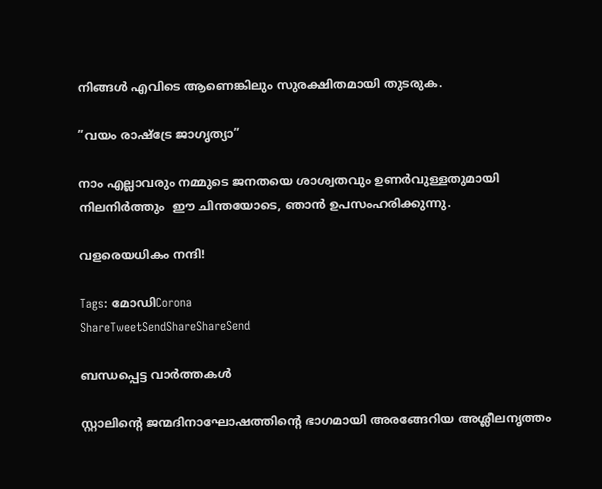നിങ്ങള്‍ എവിടെ ആണെങ്കിലും സുരക്ഷിതമായി തുടരുക.

”വയം രാഷ്‌ട്രേ ജാഗൃത്യാ”

നാം എല്ലാവരും നമ്മുടെ ജനതയെ ശാശ്വതവും ഉണര്‍വുള്ളതുമായി നിലനിര്‍ത്തും  ഈ ചിന്തയോടെ, ഞാന്‍ ഉപസംഹരിക്കുന്നു.

വളരെയധികം നന്ദി!

Tags: മോഡിCorona
ShareTweetSendShareShareSend

ബന്ധപ്പെട്ട വാര്‍ത്തകള്‍

സ്റ്റാലിന്‍റെ ജന്മദിനാഘോഷത്തിന്‍റെ ഭാഗമായി അരങ്ങേറിയ അശ്ലീലനൃത്തം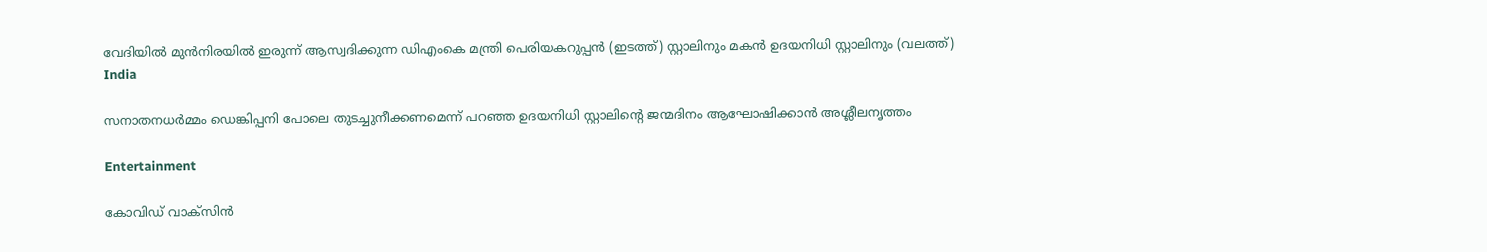വേദിയില്‍ മുന്‍നിരയില്‍ ഇരുന്ന് ആസ്വദിക്കുന്ന ഡിഎംകെ മന്ത്രി പെരിയകറുപ്പന്‍ (ഇടത്ത്) സ്റ്റാലിനും മകന്‍ ഉദയനിധി സ്റ്റാലിനും (വലത്ത്)
India

സനാതനധര്‍മ്മം ഡെങ്കിപ്പനി പോലെ തുടച്ചുനീക്കണമെന്ന് പറഞ്ഞ ഉദയനിധി സ്റ്റാലിന്റെ ജന്മദിനം ആഘോഷിക്കാന്‍ അശ്ലീലനൃത്തം

Entertainment

കോവിഡ് വാക്‌സിന്‍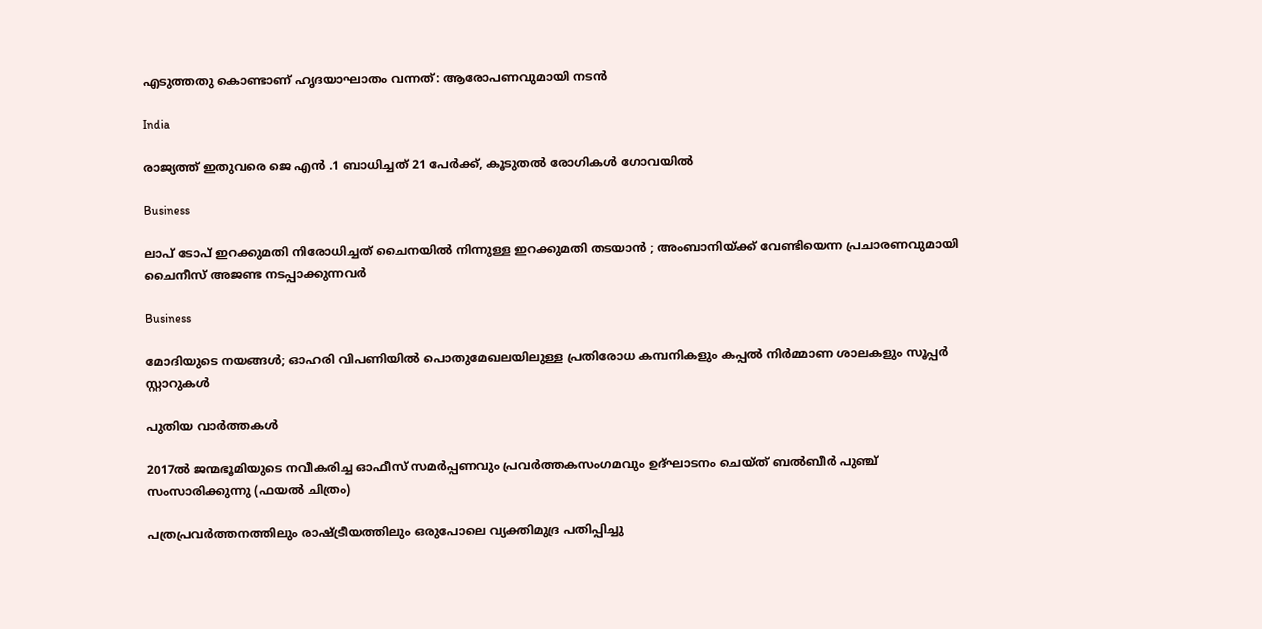എടുത്തതു കൊണ്ടാണ് ഹൃദയാഘാതം വന്നത്: ആരോപണവുമായി നടൻ

India

രാജ്യത്ത് ഇതുവരെ ജെ എന്‍ .1 ബാധിച്ചത് 21 പേര്‍ക്ക്, കൂടുതല്‍ രോഗികള്‍ ഗോവയില്‍

Business

ലാപ് ടോപ് ഇറക്കുമതി നിരോധിച്ചത് ചൈനയില്‍ നിന്നുള്ള ഇറക്കുമതി തടയാന്‍ ; അംബാനിയ്‌ക്ക് വേണ്ടിയെന്ന പ്രചാരണവുമായി ചൈനീസ് അജണ്ട നടപ്പാക്കുന്നവര്‍

Business

മോദിയുടെ നയങ്ങള്‍; ഓഹരി വിപണിയില്‍ പൊതുമേഖലയിലുള്ള പ്രതിരോധ കമ്പനികളും കപ്പല്‍ നിര്‍മ്മാണ ശാലകളും സൂപ്പര്‍ സ്റ്റാറുകള്‍

പുതിയ വാര്‍ത്തകള്‍

2017ല്‍ ജന്മഭൂമിയുടെ നവീകരിച്ച ഓഫീസ് സമര്‍പ്പണവും പ്രവര്‍ത്തകസംഗമവും ഉദ്ഘാടനം ചെയ്ത് ബല്‍ബീര്‍ പുഞ്ച് സംസാരിക്കുന്നു (ഫയല്‍ ചിത്രം)

പത്രപ്രവര്‍ത്തനത്തിലും രാഷ്‌ട്രീയത്തിലും ഒരുപോലെ വ്യക്തിമുദ്ര പതിപ്പിച്ചു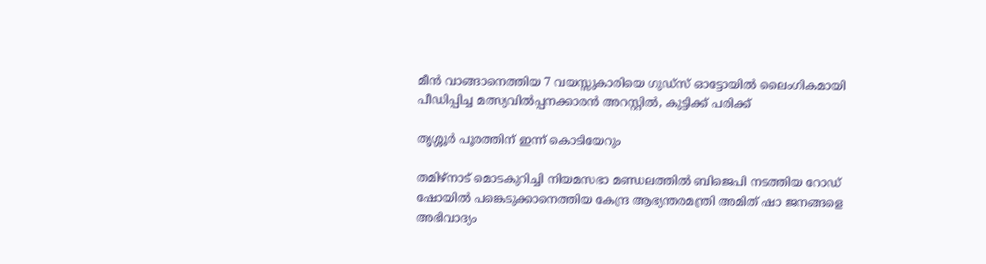മീൻ വാങ്ങാനെത്തിയ 7 വയസ്സുകാരിയെ ഗുഡ്സ് ഓട്ടോയിൽ ലൈംഗികമായി പീഡിപ്പിച്ച മത്സ്യവിൽപ്പനക്കാരൻ അറസ്റ്റിൽ, കുട്ടിക്ക് പരിക്ക്

തൃശ്ശൂര്‍ പൂരത്തിന് ഇന്ന് കൊടിയേറും

തമിഴ്‌നാട് മൊടകുറിച്ചി നിയമസഭാ മണ്ഡലത്തില്‍ ബിജെപി നടത്തിയ റോഡ് ഷോയില്‍ പങ്കെടുക്കാനെത്തിയ കേന്ദ്ര ആഭ്യന്തരമന്ത്രി അമിത് ഷാ ജനങ്ങളെ അഭിവാദ്യം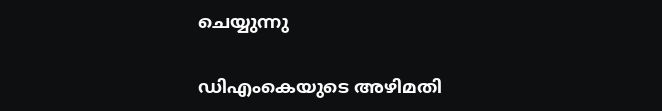ചെയ്യുന്നു

ഡിഎംകെയുടെ അഴിമതി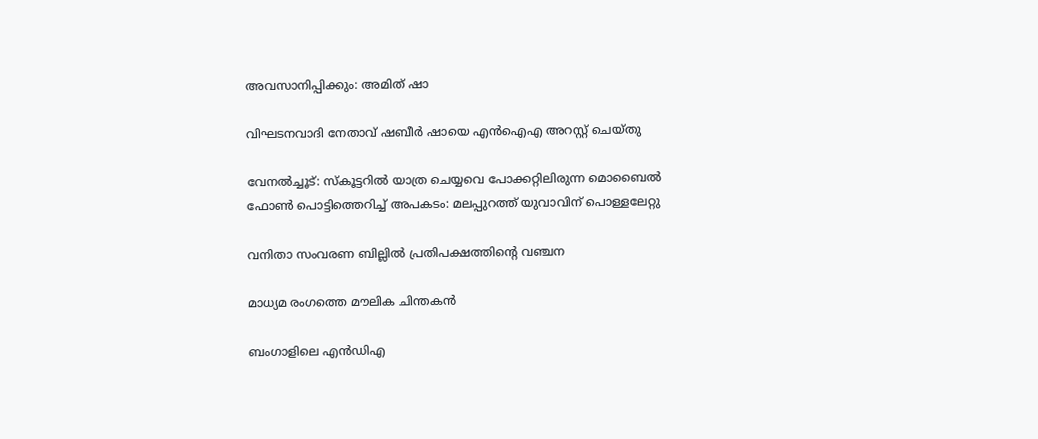അവസാനിപ്പിക്കും: അമിത് ഷാ

വിഘടനവാദി നേതാവ് ഷബീര്‍ ഷായെ എന്‍ഐഎ അറസ്റ്റ് ചെയ്തു

വേനല്‍ച്ചൂട്: സ്കൂട്ടറിൽ യാത്ര ചെയ്യവെ പോക്കറ്റിലിരുന്ന മൊബൈല്‍ ഫോണ്‍ പൊട്ടിത്തെറിച്ച് അപകടം: മലപ്പുറത്ത് യുവാവിന് പൊള്ളലേറ്റു

വനിതാ സംവരണ ബില്ലില്‍ പ്രതിപക്ഷത്തിന്റെ വഞ്ചന

മാധ്യമ രംഗത്തെ മൗലിക ചിന്തകന്‍

ബംഗാളിലെ എന്‍ഡിഎ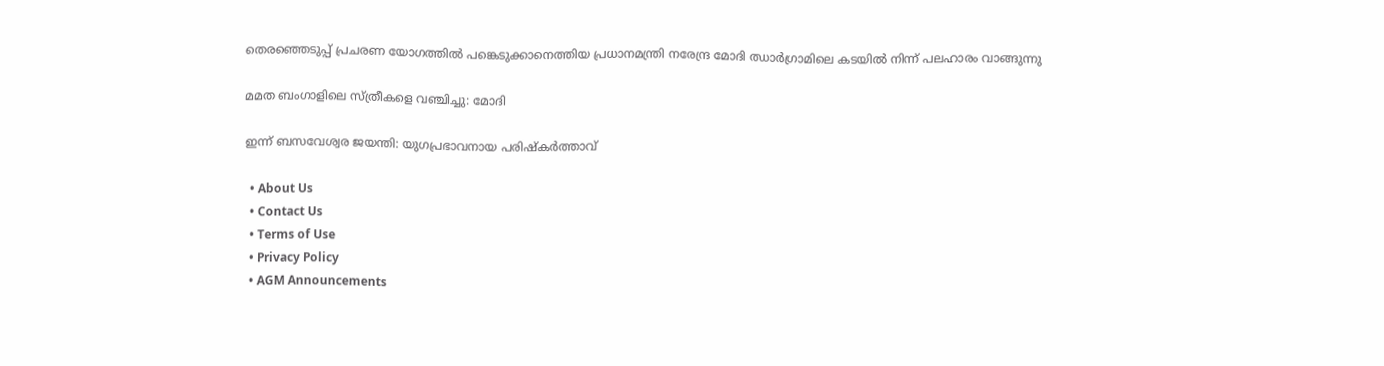തെരഞ്ഞെടുപ്പ് പ്രചരണ യോഗത്തില്‍ പങ്കെടുക്കാനെത്തിയ പ്രധാനമന്ത്രി നരേന്ദ്ര മോദി ഝാര്‍ഗ്രാമിലെ കടയില്‍ നിന്ന് പലഹാരം വാങ്ങുന്നു

മമത ബംഗാളിലെ സ്ത്രീകളെ വഞ്ചിച്ചു: മോദി

ഇന്ന് ബസവേശ്വര ജയന്തി: യുഗപ്രഭാവനായ പരിഷ്‌കര്‍ത്താവ്

  • About Us
  • Contact Us
  • Terms of Use
  • Privacy Policy
  • AGM Announcements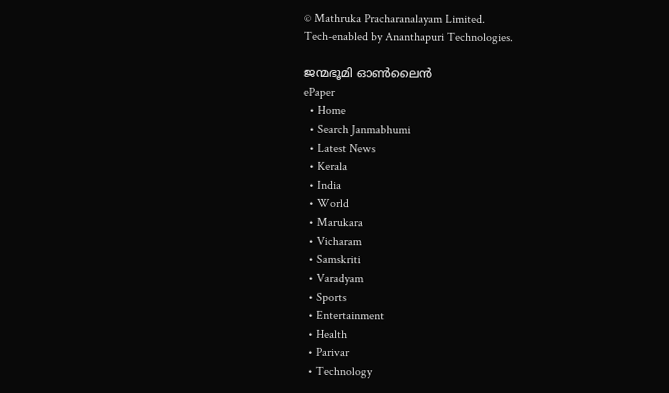© Mathruka Pracharanalayam Limited.
Tech-enabled by Ananthapuri Technologies.

ജന്മഭൂമി ഓണ്‍ലൈന്‍
ePaper
  • Home
  • Search Janmabhumi
  • Latest News
  • Kerala
  • India
  • World
  • Marukara
  • Vicharam
  • Samskriti
  • Varadyam
  • Sports
  • Entertainment
  • Health
  • Parivar
  • Technology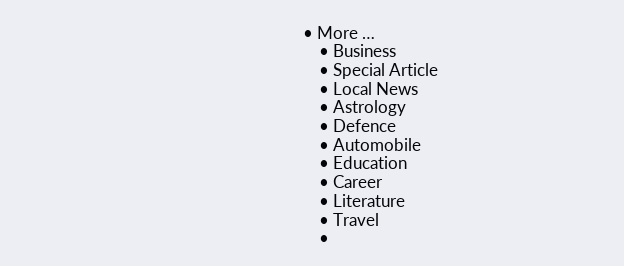• More …
    • Business
    • Special Article
    • Local News
    • Astrology
    • Defence
    • Automobile
    • Education
    • Career
    • Literature
    • Travel
    •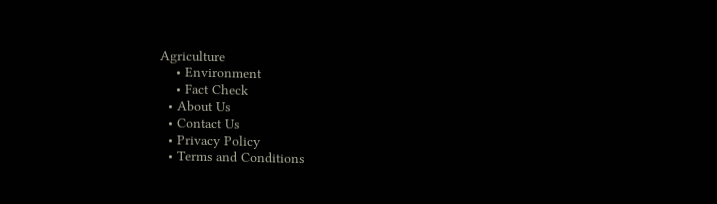Agriculture
    • Environment
    • Fact Check
  • About Us
  • Contact Us
  • Privacy Policy
  • Terms and Conditions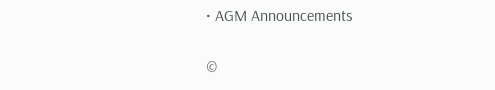• AGM Announcements

©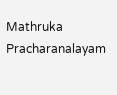Mathruka Pracharanalayam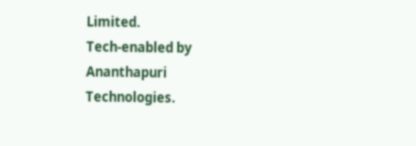Limited.
Tech-enabled by Ananthapuri Technologies.